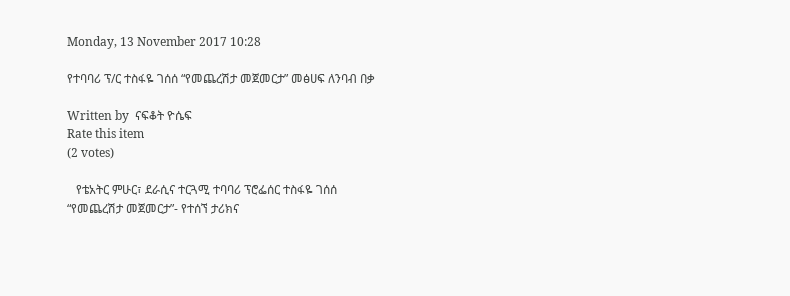Monday, 13 November 2017 10:28

የተባባሪ ፕ/ር ተስፋዬ ገሰሰ “የመጨረሽታ መጀመርታ” መፅሀፍ ለንባብ በቃ

Written by  ናፍቆት ዮሴፍ
Rate this item
(2 votes)

   የቴአትር ምሁር፣ ደራሲና ተርጓሚ ተባባሪ ፕሮፌሰር ተስፋዬ ገሰሰ “የመጨረሽታ መጀመርታ”- የተሰኘ ታሪክና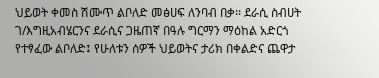ህይወት ቀመስ ሽሙጥ ልቦለድ መፅሀፍ ለንባብ በቃ፡፡ ደራሲ ስብሀት ገ/እግዚአብሄርንና ደራሲና ጋዜጠኛ በዓሉ ግርማን ማዕከል አድርጎ የተፃፈው ልቦለድ፤ የሁለቱን ሰዎች ህይወትና ታሪክ በቀልድና ጨዋታ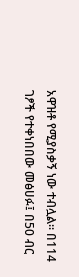አዋዝቶ የሚያስቃኝ ነው ተብሏል፡፡ በ114 ገፆች የተቀነበበው መፅሀፉ፤ በ50 ብር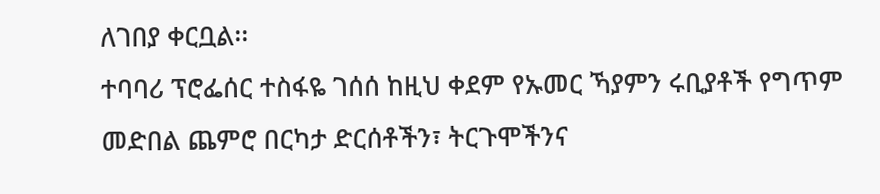ለገበያ ቀርቧል፡፡
ተባባሪ ፕሮፌሰር ተስፋዬ ገሰሰ ከዚህ ቀደም የኡመር ኻያምን ሩቢያቶች የግጥም መድበል ጨምሮ በርካታ ድርሰቶችን፣ ትርጉሞችንና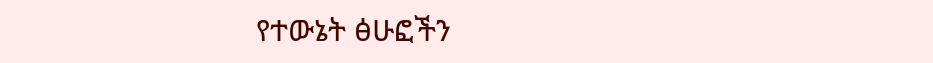የተውኔት ፅሁፎችን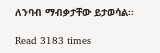ለንባብ ማብቃታቸው ይታወሳል፡፡

Read 3183 times